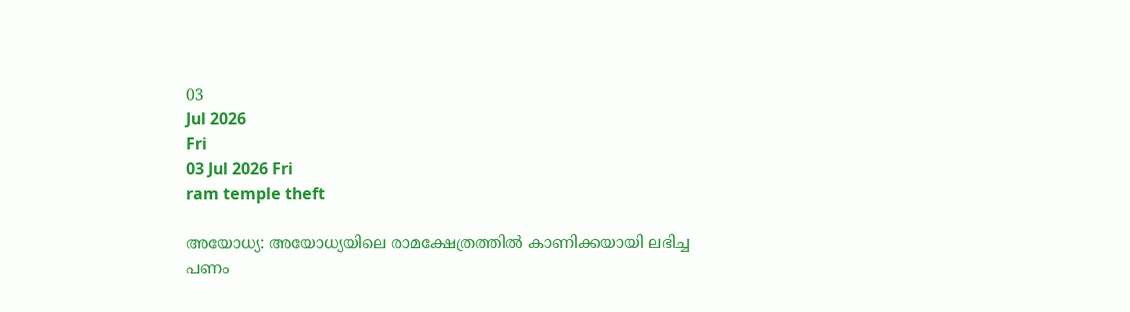03
Jul 2026
Fri
03 Jul 2026 Fri
ram temple theft

അയോധ്യ: അയോധ്യയിലെ രാമക്ഷേത്രത്തില്‍ കാണിക്കയായി ലഭിച്ച പണം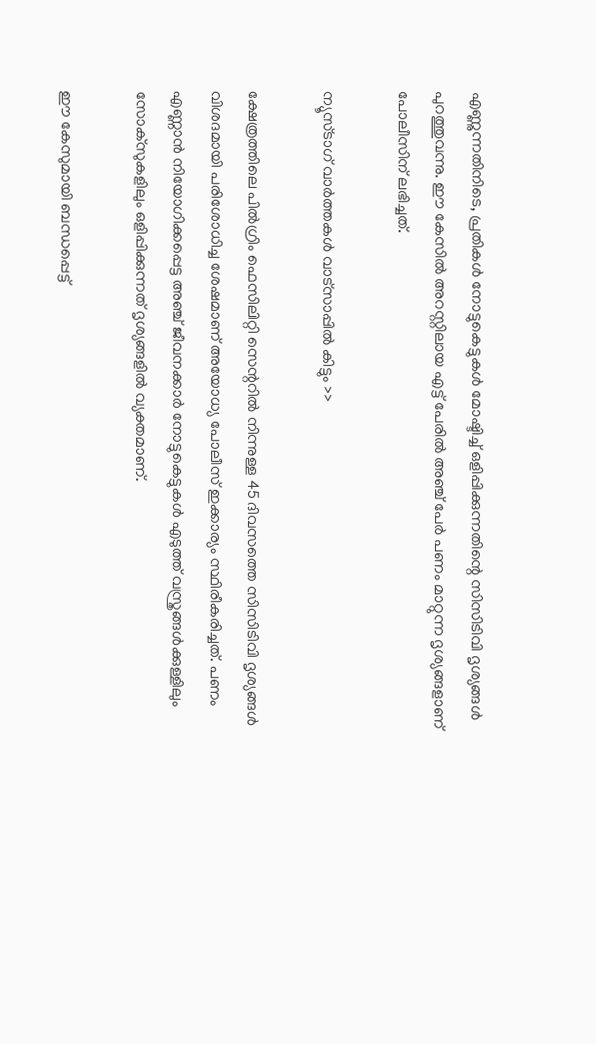എണ്ണുന്നതിനിടെ, പ്രതികള്‍ നോട്ടുകെട്ടുകള്‍ മോഷ്ടിച്ച് ഒളിപ്പിക്കുന്നതിന്റെ സിസിടിവി ദൃശ്യങ്ങള്‍ പുറത്തുവന്നു. ഈ കേസില്‍ അറസ്റ്റിലായ എട്ട് പേരില്‍ അഞ്ച് പേര്‍ പണം മാറ്റുന്ന ദൃശ്യങ്ങളാണ് പോലീസിന് ലഭിച്ചത്.

ന്യൂസ്ടാഗ് വാര്‍ത്തകള്‍ വാട്‌സാപ്പില്‍ കിട്ടും >>

ക്ഷേത്രത്തിലെ പില്‍ഗ്രിം ഫെസിലിറ്റി സെന്ററില്‍ നിന്നുള്ള 45 ദിവസത്തെ സിസിടിവി ദൃശ്യങ്ങള്‍ വിശദമായി പരിശോധിച്ച ശേഷമാണ് അയോധ്യ പോലീസ് ഇക്കാര്യം സ്ഥിരീകരിച്ചത്. പണം എണ്ണാന്‍ നിയോഗിക്കപ്പെട്ട അഞ്ച് ജീവനക്കാര്‍ നോട്ടുകെട്ടുകള്‍ എടുത്ത് വസ്ത്രങ്ങള്‍ക്കുള്ളിലും സോക്‌സുകളിലും ഒളിപ്പിക്കുന്നത് ദൃശ്യങ്ങളില്‍ വ്യക്തമാണ്.

ഈ കേസുമായി ബന്ധപ്പെട്ട്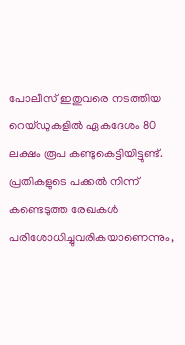പോലീസ് ഇതുവരെ നടത്തിയ റെയ്ഡുകളില്‍ ഏകദേശം 80 ലക്ഷം രൂപ കണ്ടുകെട്ടിയിട്ടുണ്ട്. പ്രതികളുടെ പക്കല്‍ നിന്ന് കണ്ടെടുത്ത രേഖകള്‍ പരിശോധിച്ചുവരികയാണെന്നും,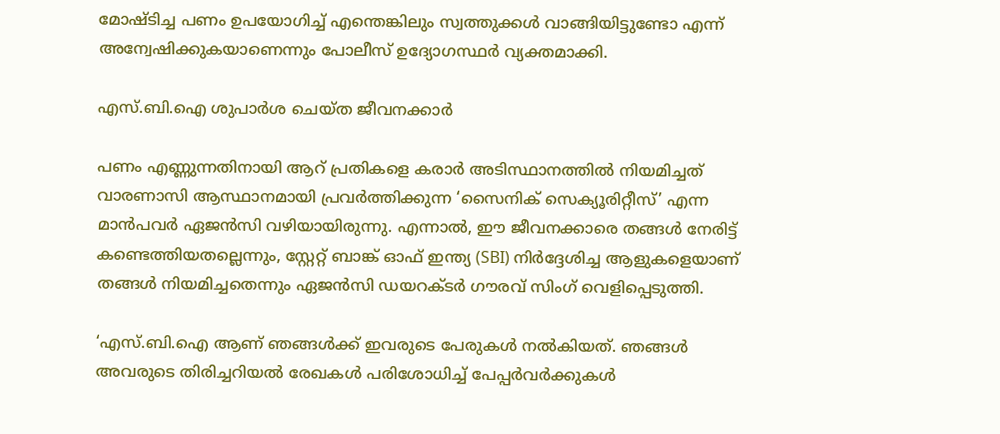മോഷ്ടിച്ച പണം ഉപയോഗിച്ച് എന്തെങ്കിലും സ്വത്തുക്കള്‍ വാങ്ങിയിട്ടുണ്ടോ എന്ന് അന്വേഷിക്കുകയാണെന്നും പോലീസ് ഉദ്യോഗസ്ഥര്‍ വ്യക്തമാക്കി.

എസ്.ബി.ഐ ശുപാര്‍ശ ചെയ്ത ജീവനക്കാര്‍

പണം എണ്ണുന്നതിനായി ആറ് പ്രതികളെ കരാര്‍ അടിസ്ഥാനത്തില്‍ നിയമിച്ചത് വാരണാസി ആസ്ഥാനമായി പ്രവര്‍ത്തിക്കുന്ന ‘സൈനിക് സെക്യൂരിറ്റീസ്’ എന്ന മാന്‍പവര്‍ ഏജന്‍സി വഴിയായിരുന്നു. എന്നാല്‍, ഈ ജീവനക്കാരെ തങ്ങള്‍ നേരിട്ട് കണ്ടെത്തിയതല്ലെന്നും, സ്റ്റേറ്റ് ബാങ്ക് ഓഫ് ഇന്ത്യ (SBI) നിര്‍ദ്ദേശിച്ച ആളുകളെയാണ് തങ്ങള്‍ നിയമിച്ചതെന്നും ഏജന്‍സി ഡയറക്ടര്‍ ഗൗരവ് സിംഗ് വെളിപ്പെടുത്തി.

‘എസ്.ബി.ഐ ആണ് ഞങ്ങള്‍ക്ക് ഇവരുടെ പേരുകള്‍ നല്‍കിയത്. ഞങ്ങള്‍ അവരുടെ തിരിച്ചറിയല്‍ രേഖകള്‍ പരിശോധിച്ച് പേപ്പര്‍വര്‍ക്കുകള്‍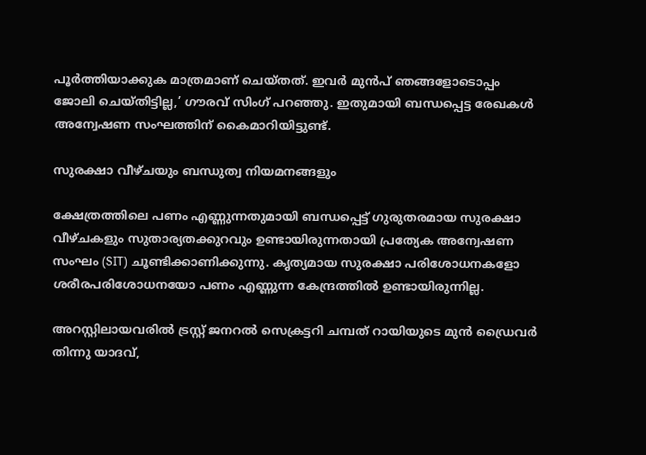പൂര്‍ത്തിയാക്കുക മാത്രമാണ് ചെയ്തത്. ഇവര്‍ മുന്‍പ് ഞങ്ങളോടൊപ്പം ജോലി ചെയ്തിട്ടില്ല,’ ഗൗരവ് സിംഗ് പറഞ്ഞു. ഇതുമായി ബന്ധപ്പെട്ട രേഖകള്‍ അന്വേഷണ സംഘത്തിന് കൈമാറിയിട്ടുണ്ട്.

സുരക്ഷാ വീഴ്ചയും ബന്ധുത്വ നിയമനങ്ങളും

ക്ഷേത്രത്തിലെ പണം എണ്ണുന്നതുമായി ബന്ധപ്പെട്ട് ഗുരുതരമായ സുരക്ഷാ വീഴ്ചകളും സുതാര്യതക്കുറവും ഉണ്ടായിരുന്നതായി പ്രത്യേക അന്വേഷണ സംഘം (SIT) ചൂണ്ടിക്കാണിക്കുന്നു. കൃത്യമായ സുരക്ഷാ പരിശോധനകളോ ശരീരപരിശോധനയോ പണം എണ്ണുന്ന കേന്ദ്രത്തില്‍ ഉണ്ടായിരുന്നില്ല.

അറസ്റ്റിലായവരില്‍ ട്രസ്റ്റ് ജനറല്‍ സെക്രട്ടറി ചമ്പത് റായിയുടെ മുന്‍ ഡ്രൈവര്‍ തിന്നു യാദവ്,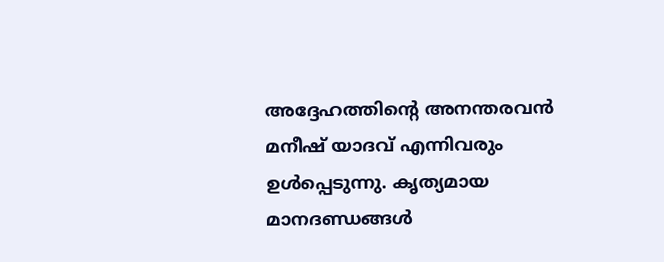അദ്ദേഹത്തിന്റെ അനന്തരവന്‍ മനീഷ് യാദവ് എന്നിവരും ഉള്‍പ്പെടുന്നു. കൃത്യമായ മാനദണ്ഡങ്ങള്‍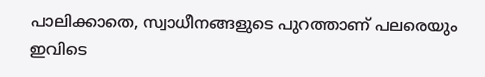പാലിക്കാതെ, സ്വാധീനങ്ങളുടെ പുറത്താണ് പലരെയും ഇവിടെ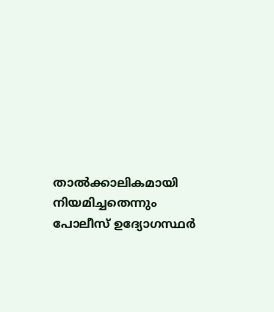താല്‍ക്കാലികമായി നിയമിച്ചതെന്നും പോലീസ് ഉദ്യോഗസ്ഥര്‍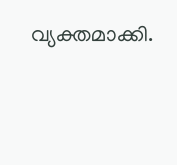വ്യക്തമാക്കി.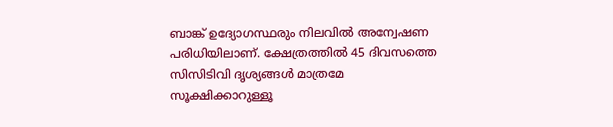ബാങ്ക് ഉദ്യോഗസ്ഥരും നിലവില്‍ അന്വേഷണ പരിധിയിലാണ്. ക്ഷേത്രത്തില്‍ 45 ദിവസത്തെ സിസിടിവി ദൃശ്യങ്ങള്‍ മാത്രമേ സൂക്ഷിക്കാറുള്ളൂ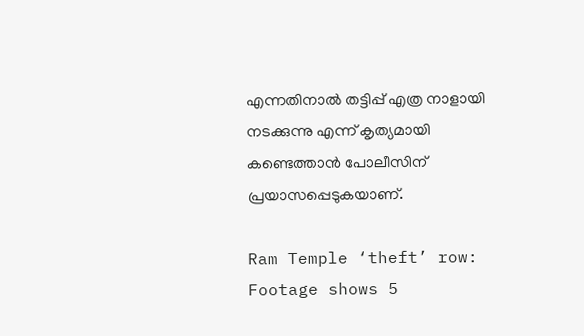എന്നതിനാല്‍ തട്ടിപ്പ് എത്ര നാളായി നടക്കുന്നു എന്ന് കൃത്യമായി കണ്ടെത്താന്‍ പോലീസിന് പ്രയാസപ്പെടുകയാണ്.

Ram Temple ‘theft’ row: Footage shows 5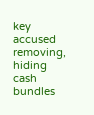key accused removing, hiding cash bundles